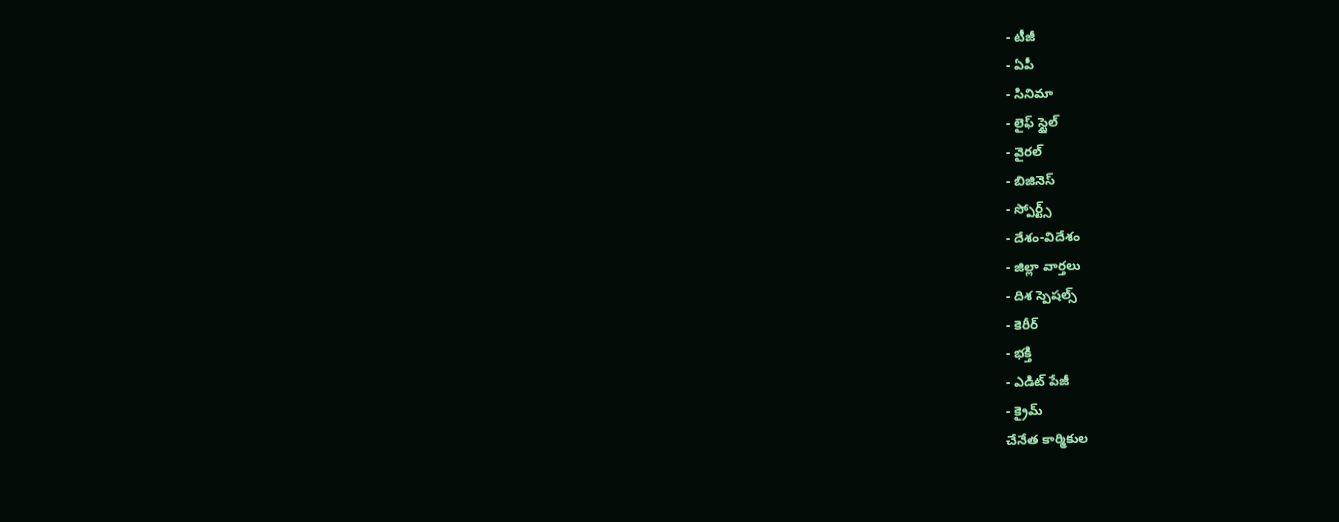- టీజీ
- ఏపీ
- సినిమా
- లైఫ్ స్టైల్
- వైరల్
- బిజినెస్
- స్పోర్ట్స్
- దేశం-విదేశం
- జిల్లా వార్తలు
- దిశ స్పెషల్స్
- కెరీర్
- భక్తి
- ఎడిట్ పేజీ
- క్రైమ్
చేనేత కార్మికుల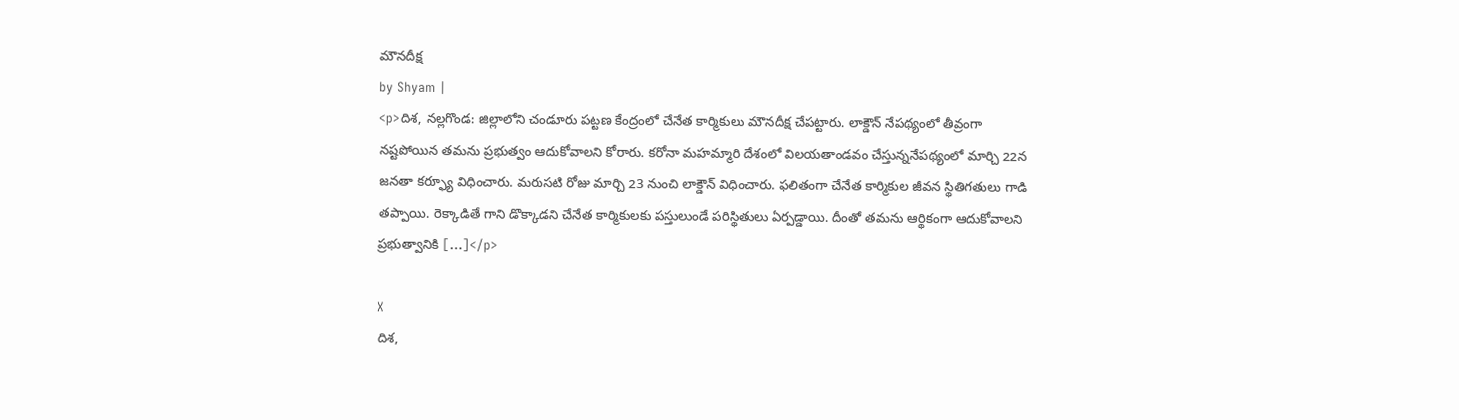మౌనదీక్ష
by Shyam |
<p>దిశ, నల్లగొండ: జిల్లాలోని చండూరు పట్టణ కేంద్రంలో చేనేత కార్మికులు మౌనదీక్ష చేపట్టారు. లాక్డౌన్ నేపథ్యంలో తీవ్రంగా నష్టపోయిన తమను ప్రభుత్వం ఆదుకోవాలని కోరారు. కరోనా మహమ్మారి దేశంలో విలయతాండవం చేస్తున్ననేపథ్యంలో మార్చి 22న జనతా కర్ఫ్యూ విధించారు. మరుసటి రోజు మార్చి 23 నుంచి లాక్డౌన్ విధించారు. ఫలితంగా చేనేత కార్మికుల జీవన స్థితిగతులు గాడి తప్పాయి. రెక్కాడితే గాని డొక్కాడని చేనేత కార్మికులకు పస్తులుండే పరిస్థితులు ఏర్పడ్డాయి. దీంతో తమను ఆర్థికంగా ఆదుకోవాలని ప్రభుత్వానికి […]</p>

X
దిశ,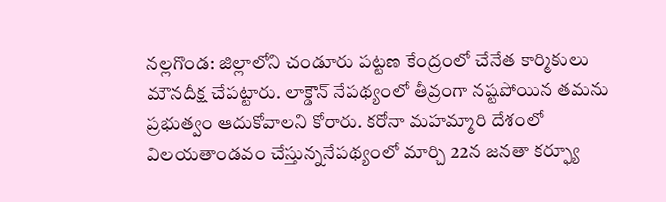నల్లగొండ: జిల్లాలోని చండూరు పట్టణ కేంద్రంలో చేనేత కార్మికులు మౌనదీక్ష చేపట్టారు. లాక్డౌన్ నేపథ్యంలో తీవ్రంగా నష్టపోయిన తమను ప్రభుత్వం ఆదుకోవాలని కోరారు. కరోనా మహమ్మారి దేశంలో విలయతాండవం చేస్తున్ననేపథ్యంలో మార్చి 22న జనతా కర్ఫ్యూ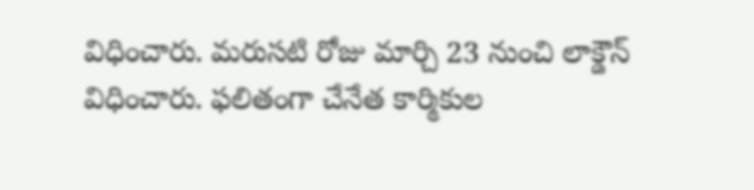విధించారు. మరుసటి రోజు మార్చి 23 నుంచి లాక్డౌన్ విధించారు. ఫలితంగా చేనేత కార్మికుల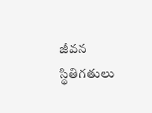జీవన స్థితిగతులు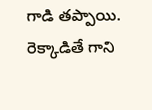గాడి తప్పాయి. రెక్కాడితే గాని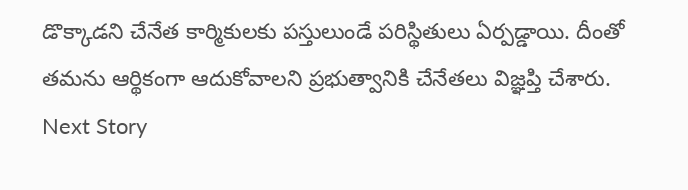డొక్కాడని చేనేత కార్మికులకు పస్తులుండే పరిస్థితులు ఏర్పడ్డాయి. దీంతో తమను ఆర్థికంగా ఆదుకోవాలని ప్రభుత్వానికి చేనేతలు విజ్ఞప్తి చేశారు.
Next Story